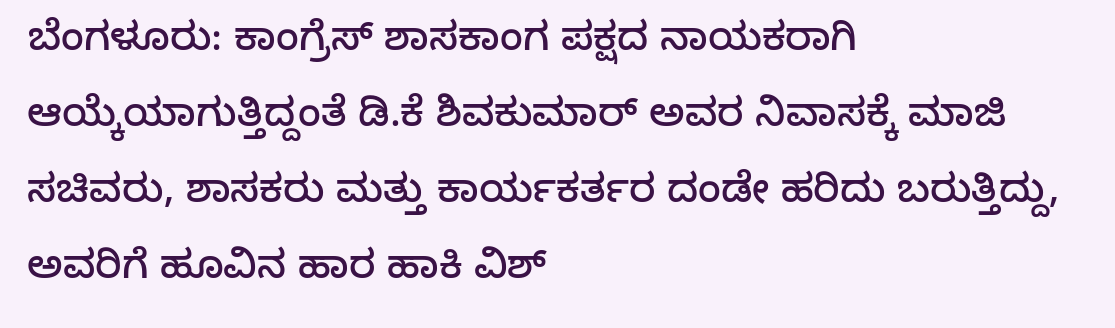ಬೆಂಗಳೂರು: ಕಾಂಗ್ರೆಸ್ ಶಾಸಕಾಂಗ ಪಕ್ಷದ ನಾಯಕರಾಗಿ ಆಯ್ಕೆಯಾಗುತ್ತಿದ್ದಂತೆ ಡಿ.ಕೆ ಶಿವಕುಮಾರ್ ಅವರ ನಿವಾಸಕ್ಕೆ ಮಾಜಿ ಸಚಿವರು, ಶಾಸಕರು ಮತ್ತು ಕಾರ್ಯಕರ್ತರ ದಂಡೇ ಹರಿದು ಬರುತ್ತಿದ್ದು, ಅವರಿಗೆ ಹೂವಿನ ಹಾರ ಹಾಕಿ ವಿಶ್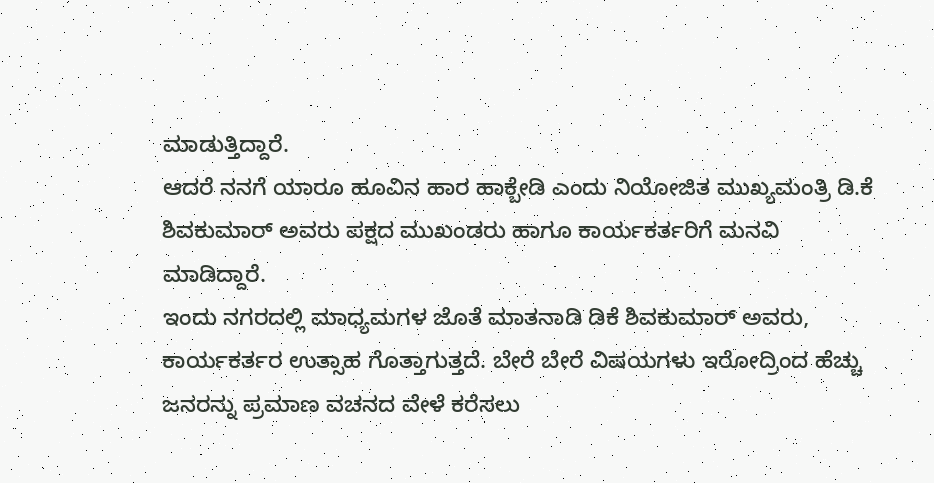ಮಾಡುತ್ತಿದ್ದಾರೆ.
ಆದರೆ ನನಗೆ ಯಾರೂ ಹೂವಿನ ಹಾರ ಹಾಕ್ಬೇಡಿ ಎಂದು ನಿಯೋಜಿತ ಮುಖ್ಯಮಂತ್ರಿ ಡಿ.ಕೆ ಶಿವಕುಮಾರ್ ಅವರು ಪಕ್ಷದ ಮುಖಂಡರು ಹಾಗೂ ಕಾರ್ಯಕರ್ತರಿಗೆ ಮನವಿ ಮಾಡಿದ್ದಾರೆ.
ಇಂದು ನಗರದಲ್ಲಿ ಮಾಧ್ಯಮಗಳ ಜೊತೆ ಮಾತನಾಡಿ ಡಿಕೆ ಶಿವಕುಮಾರ್ ಅವರು, ಕಾರ್ಯಕರ್ತರ ಉತ್ಸಾಹ ಗೊತ್ತಾಗುತ್ತದೆ. ಬೇರೆ ಬೇರೆ ವಿಷಯಗಳು ಇರೋದ್ರಿಂದ ಹೆಚ್ಚು ಜನರನ್ನು ಪ್ರಮಾಣ ವಚನದ ವೇಳೆ ಕರೆಸಲು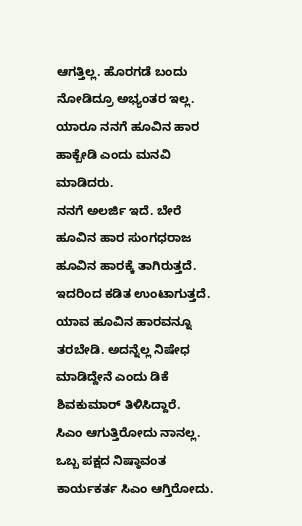ಆಗತ್ತಿಲ್ಲ. ಹೊರಗಡೆ ಬಂದು ನೋಡಿದ್ರೂ ಅಭ್ಯಂತರ ಇಲ್ಲ. ಯಾರೂ ನನಗೆ ಹೂವಿನ ಹಾರ ಹಾಕ್ಬೇಡಿ ಎಂದು ಮನವಿ ಮಾಡಿದರು.
ನನಗೆ ಅಲರ್ಜಿ ಇದೆ. ಬೇರೆ ಹೂವಿನ ಹಾರ ಸುಂಗಧರಾಜ ಹೂವಿನ ಹಾರಕ್ಕೆ ತಾಗಿರುತ್ತದೆ. ಇದರಿಂದ ಕಡಿತ ಉಂಟಾಗುತ್ತದೆ. ಯಾವ ಹೂವಿನ ಹಾರವನ್ನೂ ತರಬೇಡಿ. ಅದನ್ನೆಲ್ಲ ನಿಷೇಧ ಮಾಡಿದ್ದೇನೆ ಎಂದು ಡಿಕೆ ಶಿವಕುಮಾರ್ ತಿಳಿಸಿದ್ದಾರೆ.
ಸಿಎಂ ಆಗುತ್ತಿರೋದು ನಾನಲ್ಲ. ಒಬ್ಬ ಪಕ್ಷದ ನಿಷ್ಠಾವಂತ ಕಾರ್ಯಕರ್ತ ಸಿಎಂ ಆಗ್ತಿರೋದು.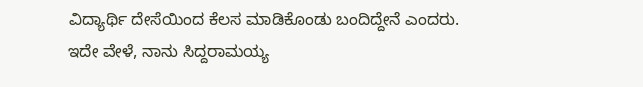ವಿದ್ಯಾರ್ಥಿ ದೇಸೆಯಿಂದ ಕೆಲಸ ಮಾಡಿಕೊಂಡು ಬಂದಿದ್ದೇನೆ ಎಂದರು.
ಇದೇ ವೇಳೆ, ನಾನು ಸಿದ್ದರಾಮಯ್ಯ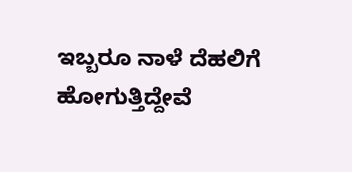ಇಬ್ಬರೂ ನಾಳೆ ದೆಹಲಿಗೆ ಹೋಗುತ್ತಿದ್ದೇವೆ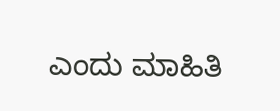ಎಂದು ಮಾಹಿತಿ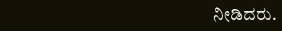ನೀಡಿದರು.